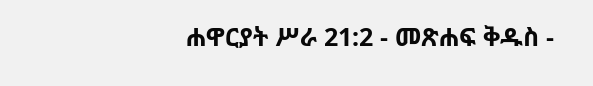ሐዋርያት ሥራ 21:2 - መጽሐፍ ቅዱስ -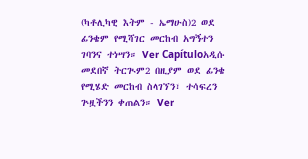(ካቶሊካዊ እትም - ኤማሁስ)2 ወደ ፊንቄም የሚሻገር መርከብ አግኝተን ገባንና ተነሣን። Ver Capítuloአዲሱ መደበኛ ትርጒም2 በዚያም ወደ ፊንቄ የሚሄድ መርከብ ስላገኘን፣ ተሳፍረን ጕዟችንን ቀጠልን። Ver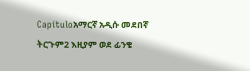Capítuloአማርኛ አዲሱ መደበኛ ትርጉም2 እዚያም ወደ ፊንቄ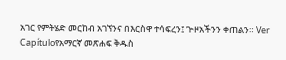አገር የምትሄድ መርከብ አገኘንና በእርስዋ ተሳፍረን፤ ጒዞአችንን ቀጠልን። Ver Capítuloየአማርኛ መጽሐፍ ቅዱስ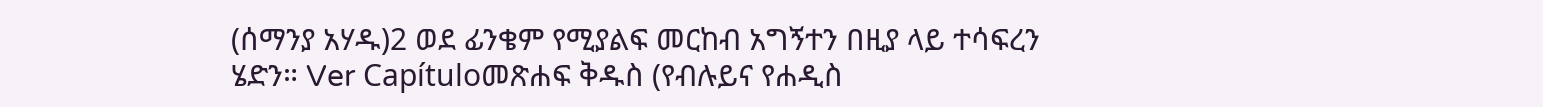(ሰማንያ አሃዱ)2 ወደ ፊንቄም የሚያልፍ መርከብ አግኝተን በዚያ ላይ ተሳፍረን ሄድን። Ver Capítuloመጽሐፍ ቅዱስ (የብሉይና የሐዲስ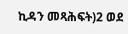ኪዳን መጻሕፍት)2 ወደ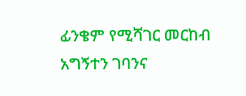ፊንቄም የሚሻገር መርከብ አግኝተን ገባንና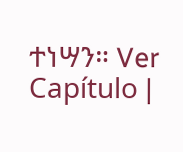ተነሣን። Ver Capítulo |